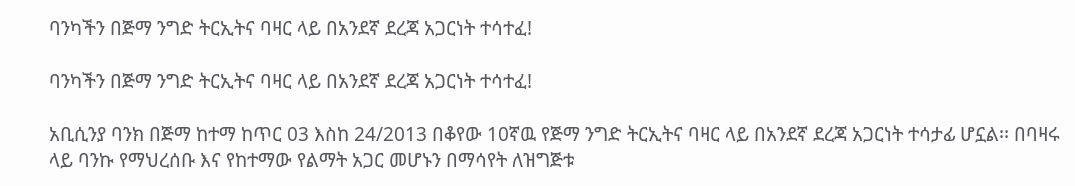ባንካችን በጅማ ንግድ ትርኢትና ባዛር ላይ በአንደኛ ደረጃ አጋርነት ተሳተፈ!

ባንካችን በጅማ ንግድ ትርኢትና ባዛር ላይ በአንደኛ ደረጃ አጋርነት ተሳተፈ!

አቢሲንያ ባንክ በጅማ ከተማ ከጥር 03 እስከ 24/2013 በቆየው 10ኛዉ የጅማ ንግድ ትርኢትና ባዛር ላይ በአንደኛ ደረጃ አጋርነት ተሳታፊ ሆኗል፡፡ በባዛሩ ላይ ባንኩ የማህረሰቡ እና የከተማው የልማት አጋር መሆኑን በማሳየት ለዝግጅቱ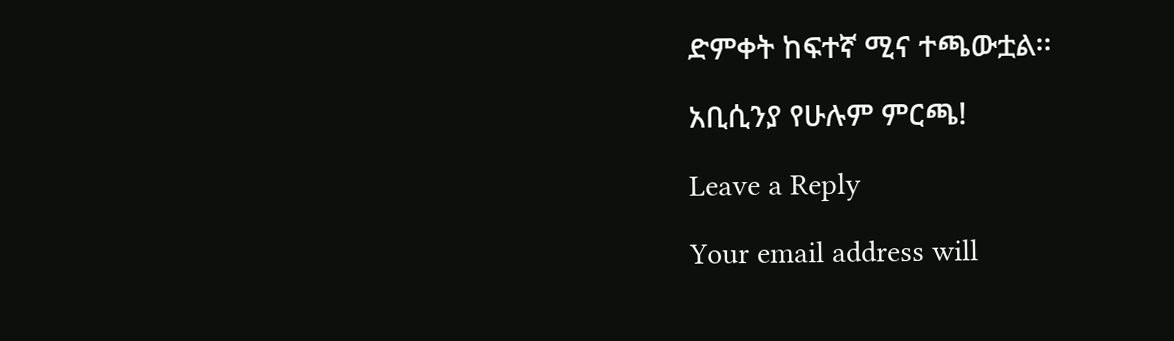ድምቀት ከፍተኛ ሚና ተጫውቷል፡፡

አቢሲንያ የሁሉም ምርጫ!

Leave a Reply

Your email address will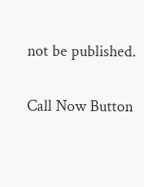not be published.

Call Now Button